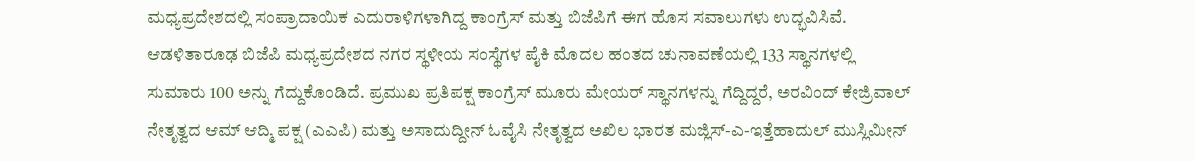ಮಧ್ಯಪ್ರದೇಶದಲ್ಲಿ ಸಂಪ್ರಾದಾಯಿಕ ಎದುರಾಳಿಗಳಾಗಿದ್ದ ಕಾಂಗ್ರೆಸ್ ಮತ್ತು ಬಿಜೆಪಿಗೆ ಈಗ ಹೊಸ ಸವಾಲುಗಳು ಉದ್ಭವಿಸಿವೆ. ಆಡಳಿತಾರೂಢ ಬಿಜೆಪಿ ಮಧ್ಯಪ್ರದೇಶದ ನಗರ ಸ್ಥಳೀಯ ಸಂಸ್ಥೆಗಳ ಪೈಕಿ ಮೊದಲ ಹಂತದ ಚುನಾವಣೆಯಲ್ಲಿ 133 ಸ್ಥಾನಗಳಲ್ಲಿ ಸುಮಾರು 100 ಅನ್ನು ಗೆದ್ದುಕೊಂಡಿದೆ. ಪ್ರಮುಖ ಪ್ರತಿಪಕ್ಷ ಕಾಂಗ್ರೆಸ್ ಮೂರು ಮೇಯರ್ ಸ್ಥಾನಗಳನ್ನು ಗೆದ್ದಿದ್ದರೆ, ಅರವಿಂದ್ ಕೇಜ್ರಿವಾಲ್ ನೇತೃತ್ವದ ಆಮ್ ಆದ್ಮಿ ಪಕ್ಷ (ಎಎಪಿ) ಮತ್ತು ಅಸಾದುದ್ದೀನ್ ಓವೈಸಿ ನೇತೃತ್ವದ ಅಖಿಲ ಭಾರತ ಮಜ್ಲಿಸ್-ಎ-ಇತ್ತೆಹಾದುಲ್ ಮುಸ್ಲಿಮೀನ್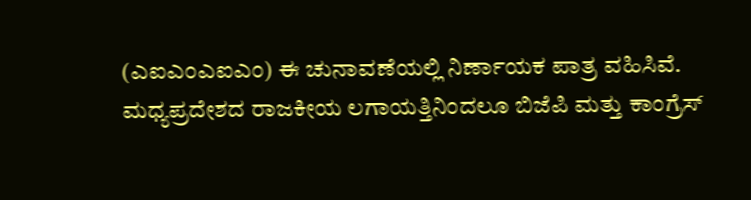(ಎಐಎಂಎಐಎಂ) ಈ ಚುನಾವಣೆಯಲ್ಲಿ ನಿರ್ಣಾಯಕ ಪಾತ್ರ ವಹಿಸಿವೆ.
ಮಧ್ಯಪ್ರದೇಶದ ರಾಜಕೀಯ ಲಗಾಯತ್ತಿನಿಂದಲೂ ಬಿಜೆಪಿ ಮತ್ತು ಕಾಂಗ್ರೆಸ್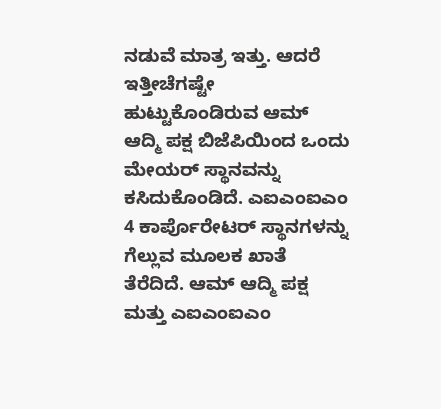ನಡುವೆ ಮಾತ್ರ ಇತ್ತು. ಆದರೆ ಇತ್ತೀಚೆಗಷ್ಟೇ ಹುಟ್ಟುಕೊಂಡಿರುವ ಆಮ್ ಆದ್ಮಿ ಪಕ್ಷ ಬಿಜೆಪಿಯಿಂದ ಒಂದು ಮೇಯರ್ ಸ್ಥಾನವನ್ನು ಕಸಿದುಕೊಂಡಿದೆ. ಎಐಎಂಐಎಂ 4 ಕಾರ್ಪೊರೇಟರ್ ಸ್ಥಾನಗಳನ್ನು ಗೆಲ್ಲುವ ಮೂಲಕ ಖಾತೆ ತೆರೆದಿದೆ. ಆಮ್ ಆದ್ಮಿ ಪಕ್ಷ ಮತ್ತು ಎಐಎಂಐಎಂ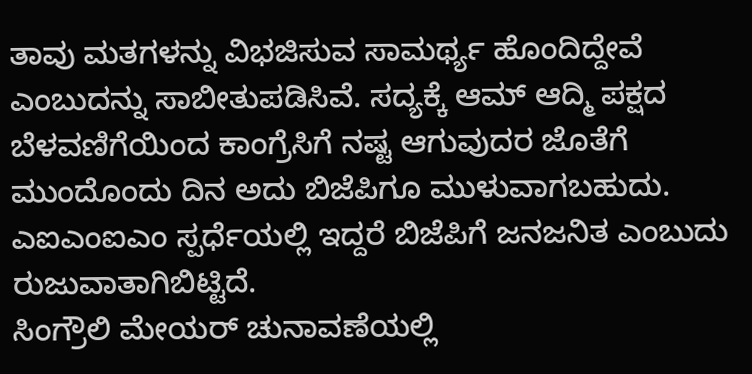ತಾವು ಮತಗಳನ್ನು ವಿಭಜಿಸುವ ಸಾಮರ್ಥ್ಯ ಹೊಂದಿದ್ದೇವೆ ಎಂಬುದನ್ನು ಸಾಬೀತುಪಡಿಸಿವೆ. ಸದ್ಯಕ್ಕೆ ಆಮ್ ಆದ್ಮಿ ಪಕ್ಷದ ಬೆಳವಣಿಗೆಯಿಂದ ಕಾಂಗ್ರೆಸಿಗೆ ನಷ್ಟ ಆಗುವುದರ ಜೊತೆಗೆ ಮುಂದೊಂದು ದಿನ ಅದು ಬಿಜೆಪಿಗೂ ಮುಳುವಾಗಬಹುದು. ಎಐಎಂಐಎಂ ಸ್ಪರ್ಧೆಯಲ್ಲಿ ಇದ್ದರೆ ಬಿಜೆಪಿಗೆ ಜನಜನಿತ ಎಂಬುದು ರುಜುವಾತಾಗಿಬಿಟ್ಟಿದೆ.
ಸಿಂಗ್ರೌಲಿ ಮೇಯರ್ ಚುನಾವಣೆಯಲ್ಲಿ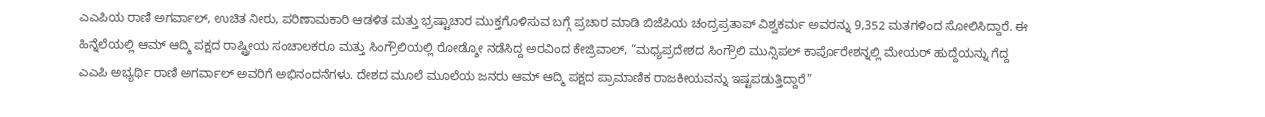ಎಎಪಿಯ ರಾಣಿ ಅಗರ್ವಾಲ್, ಉಚಿತ ನೀರು, ಪರಿಣಾಮಕಾರಿ ಆಡಳಿತ ಮತ್ತು ಭ್ರಷ್ಟಾಚಾರ ಮುಕ್ತಗೊಳಿಸುವ ಬಗ್ಗೆ ಪ್ರಚಾರ ಮಾಡಿ ಬಿಜೆಪಿಯ ಚಂದ್ರಪ್ರತಾಪ್ ವಿಶ್ವಕರ್ಮ ಅವರನ್ನು 9,352 ಮತಗಳಿಂದ ಸೋಲಿಸಿದ್ದಾರೆ. ಈ ಹಿನ್ನೆಲೆಯಲ್ಲಿ ಆಮ್ ಆದ್ಮಿ ಪಕ್ಷದ ರಾಷ್ಟ್ರೀಯ ಸಂಚಾಲಕರೂ ಮತ್ತು ಸಿಂಗ್ರೌಲಿಯಲ್ಲಿ ರೋಡ್ಶೋ ನಡೆಸಿದ್ದ ಅರವಿಂದ ಕೇಜ್ರಿವಾಲ್, “ಮಧ್ಯಪ್ರದೇಶದ ಸಿಂಗ್ರೌಲಿ ಮುನ್ಸಿಪಲ್ ಕಾರ್ಪೊರೇಶನ್ನಲ್ಲಿ ಮೇಯರ್ ಹುದ್ದೆಯನ್ನು ಗೆದ್ದ ಎಎಪಿ ಅಭ್ಯರ್ಥಿ ರಾಣಿ ಅಗರ್ವಾಲ್ ಅವರಿಗೆ ಅಭಿನಂದನೆಗಳು. ದೇಶದ ಮೂಲೆ ಮೂಲೆಯ ಜನರು ಆಮ್ ಆದ್ಮಿ ಪಕ್ಷದ ಪ್ರಾಮಾಣಿಕ ರಾಜಕೀಯವನ್ನು ಇಷ್ಟಪಡುತ್ತಿದ್ದಾರೆ”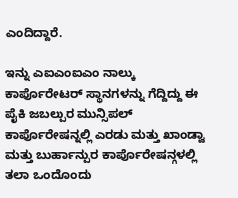ಎಂದಿದ್ದಾರೆ.

ಇನ್ನು ಎಐಎಂಐಎಂ ನಾಲ್ಕು ಕಾರ್ಪೊರೇಟರ್ ಸ್ಥಾನಗಳನ್ನು ಗೆದ್ದಿದ್ದು ಈ ಪೈಕಿ ಜಬಲ್ಪುರ ಮುನ್ಸಿಪಲ್ ಕಾರ್ಪೊರೇಷನ್ನಲ್ಲಿ ಎರಡು ಮತ್ತು ಖಾಂಡ್ವಾ ಮತ್ತು ಬುರ್ಹಾನ್ಪುರ ಕಾರ್ಪೊರೇಷನ್ಗಳಲ್ಲಿ ತಲಾ ಒಂದೊಂದು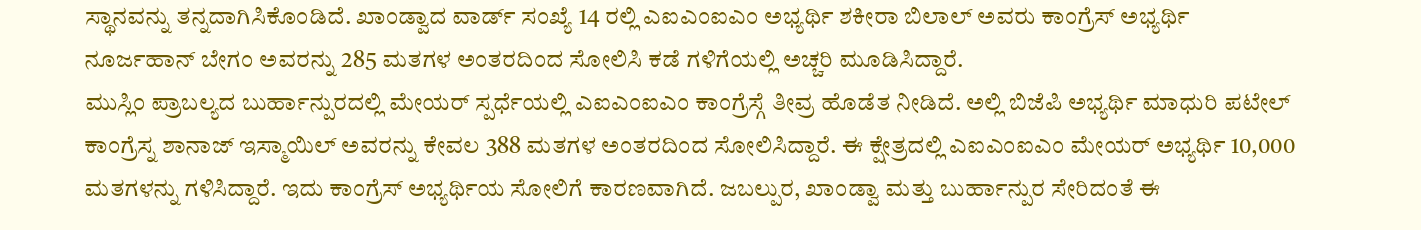ಸ್ಥಾನವನ್ನು ತನ್ನದಾಗಿಸಿಕೊಂಡಿದೆ. ಖಾಂಡ್ವಾದ ವಾರ್ಡ್ ಸಂಖ್ಯೆ 14 ರಲ್ಲಿ ಎಐಎಂಐಎಂ ಅಭ್ಯರ್ಥಿ ಶಕೀರಾ ಬಿಲಾಲ್ ಅವರು ಕಾಂಗ್ರೆಸ್ ಅಭ್ಯರ್ಥಿ ನೂರ್ಜಹಾನ್ ಬೇಗಂ ಅವರನ್ನು 285 ಮತಗಳ ಅಂತರದಿಂದ ಸೋಲಿಸಿ ಕಡೆ ಗಳಿಗೆಯಲ್ಲಿ ಅಚ್ಚರಿ ಮೂಡಿಸಿದ್ದಾರೆ.
ಮುಸ್ಲಿಂ ಪ್ರಾಬಲ್ಯದ ಬುರ್ಹಾನ್ಪುರದಲ್ಲಿ ಮೇಯರ್ ಸ್ಪರ್ಧೆಯಲ್ಲಿ ಎಐಎಂಐಎಂ ಕಾಂಗ್ರೆಸ್ಗೆ ತೀವ್ರ ಹೊಡೆತ ನೀಡಿದೆ. ಅಲ್ಲಿ ಬಿಜೆಪಿ ಅಭ್ಯರ್ಥಿ ಮಾಧುರಿ ಪಟೇಲ್ ಕಾಂಗ್ರೆಸ್ನ ಶಾನಾಜ್ ಇಸ್ಮಾಯಿಲ್ ಅವರನ್ನು ಕೇವಲ 388 ಮತಗಳ ಅಂತರದಿಂದ ಸೋಲಿಸಿದ್ದಾರೆ. ಈ ಕ್ಷೇತ್ರದಲ್ಲಿ ಎಐಎಂಐಎಂ ಮೇಯರ್ ಅಭ್ಯರ್ಥಿ 10,000 ಮತಗಳನ್ನು ಗಳಿಸಿದ್ದಾರೆ. ಇದು ಕಾಂಗ್ರೆಸ್ ಅಭ್ಯರ್ಥಿಯ ಸೋಲಿಗೆ ಕಾರಣವಾಗಿದೆ. ಜಬಲ್ಪುರ, ಖಾಂಡ್ವಾ ಮತ್ತು ಬುರ್ಹಾನ್ಪುರ ಸೇರಿದಂತೆ ಈ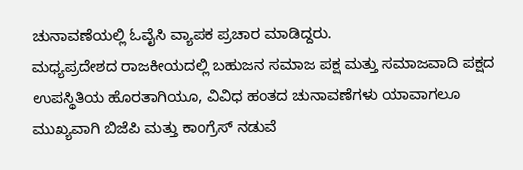ಚುನಾವಣೆಯಲ್ಲಿ ಓವೈಸಿ ವ್ಯಾಪಕ ಪ್ರಚಾರ ಮಾಡಿದ್ದರು.
ಮಧ್ಯಪ್ರದೇಶದ ರಾಜಕೀಯದಲ್ಲಿ ಬಹುಜನ ಸಮಾಜ ಪಕ್ಷ ಮತ್ತು ಸಮಾಜವಾದಿ ಪಕ್ಷದ ಉಪಸ್ಥಿತಿಯ ಹೊರತಾಗಿಯೂ, ವಿವಿಧ ಹಂತದ ಚುನಾವಣೆಗಳು ಯಾವಾಗಲೂ ಮುಖ್ಯವಾಗಿ ಬಿಜೆಪಿ ಮತ್ತು ಕಾಂಗ್ರೆಸ್ ನಡುವೆ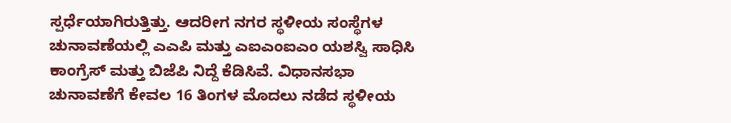ಸ್ಪರ್ಧೆಯಾಗಿರುತ್ತಿತ್ತು. ಆದರೀಗ ನಗರ ಸ್ಥಳೀಯ ಸಂಸ್ಥೆಗಳ ಚುನಾವಣೆಯಲ್ಲಿ ಎಎಪಿ ಮತ್ತು ಎಐಎಂಐಎಂ ಯಶಸ್ವಿ ಸಾಧಿಸಿ ಕಾಂಗ್ರೆಸ್ ಮತ್ತು ಬಿಜೆಪಿ ನಿದ್ದೆ ಕೆಡಿಸಿವೆ. ವಿಧಾನಸಭಾ ಚುನಾವಣೆಗೆ ಕೇವಲ 16 ತಿಂಗಳ ಮೊದಲು ನಡೆದ ಸ್ಥಳೀಯ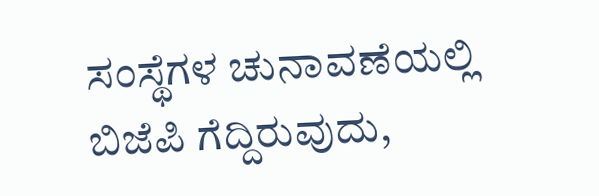ಸಂಸ್ಥೆಗಳ ಚುನಾವಣೆಯಲ್ಲಿ ಬಿಜೆಪಿ ಗೆದ್ದಿರುವುದು,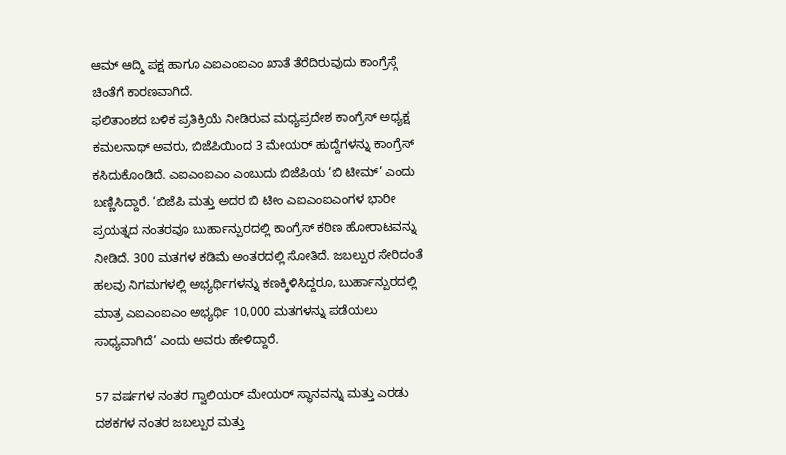ಆಮ್ ಆದ್ಮಿ ಪಕ್ಷ ಹಾಗೂ ಎಐಎಂಐಎಂ ಖಾತೆ ತೆರೆದಿರುವುದು ಕಾಂಗ್ರೆಸ್ಗೆ ಚಿಂತೆಗೆ ಕಾರಣವಾಗಿದೆ.
ಫಲಿತಾಂಶದ ಬಳಿಕ ಪ್ರತಿಕ್ರಿಯೆ ನೀಡಿರುವ ಮಧ್ಯಪ್ರದೇಶ ಕಾಂಗ್ರೆಸ್ ಅಧ್ಯಕ್ಷ ಕಮಲನಾಥ್ ಅವರು, ಬಿಜೆಪಿಯಿಂದ 3 ಮೇಯರ್ ಹುದ್ದೆಗಳನ್ನು ಕಾಂಗ್ರೆಸ್ ಕಸಿದುಕೊಂಡಿದೆ. ಎಐಎಂಐಎಂ ಎಂಬುದು ಬಿಜೆಪಿಯ ‘ಬಿ ಟೀಮ್’ ಎಂದು ಬಣ್ಣಿಸಿದ್ದಾರೆ. ‘ಬಿಜೆಪಿ ಮತ್ತು ಅದರ ಬಿ ಟೀಂ ಎಐಎಂಐಎಂಗಳ ಭಾರೀ ಪ್ರಯತ್ನದ ನಂತರವೂ ಬುರ್ಹಾನ್ಪುರದಲ್ಲಿ ಕಾಂಗ್ರೆಸ್ ಕಠಿಣ ಹೋರಾಟವನ್ನು ನೀಡಿದೆ. 300 ಮತಗಳ ಕಡಿಮೆ ಅಂತರದಲ್ಲಿ ಸೋತಿದೆ. ಜಬಲ್ಪುರ ಸೇರಿದಂತೆ ಹಲವು ನಿಗಮಗಳಲ್ಲಿ ಅಭ್ಯರ್ಥಿಗಳನ್ನು ಕಣಕ್ಕಿಳಿಸಿದ್ದರೂ, ಬುರ್ಹಾನ್ಪುರದಲ್ಲಿ ಮಾತ್ರ ಎಐಎಂಐಎಂ ಅಭ್ಯರ್ಥಿ 10,000 ಮತಗಳನ್ನು ಪಡೆಯಲು ಸಾಧ್ಯವಾಗಿದೆ’ ಎಂದು ಅವರು ಹೇಳಿದ್ದಾರೆ.

57 ವರ್ಷಗಳ ನಂತರ ಗ್ವಾಲಿಯರ್ ಮೇಯರ್ ಸ್ಥಾನವನ್ನು ಮತ್ತು ಎರಡು ದಶಕಗಳ ನಂತರ ಜಬಲ್ಪುರ ಮತ್ತು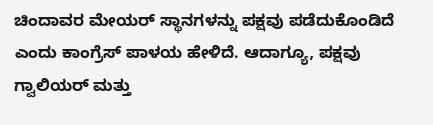ಚಿಂದಾವರ ಮೇಯರ್ ಸ್ಥಾನಗಳನ್ನು ಪಕ್ಷವು ಪಡೆದುಕೊಂಡಿದೆ ಎಂದು ಕಾಂಗ್ರೆಸ್ ಪಾಳಯ ಹೇಳಿದೆ. ಆದಾಗ್ಯೂ, ಪಕ್ಷವು ಗ್ವಾಲಿಯರ್ ಮತ್ತು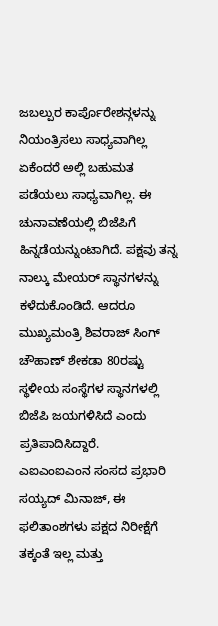ಜಬಲ್ಪುರ ಕಾರ್ಪೊರೇಶನ್ಗಳನ್ನು ನಿಯಂತ್ರಿಸಲು ಸಾಧ್ಯವಾಗಿಲ್ಲ ಏಕೆಂದರೆ ಅಲ್ಲಿ ಬಹುಮತ ಪಡೆಯಲು ಸಾಧ್ಯವಾಗಿಲ್ಲ. ಈ ಚುನಾವಣೆಯಲ್ಲಿ ಬಿಜೆಪಿಗೆ ಹಿನ್ನಡೆಯನ್ನುಂಟಾಗಿದೆ. ಪಕ್ಷವು ತನ್ನ ನಾಲ್ಕು ಮೇಯರ್ ಸ್ಥಾನಗಳನ್ನು ಕಳೆದುಕೊಂಡಿದೆ. ಆದರೂ ಮುಖ್ಯಮಂತ್ರಿ ಶಿವರಾಜ್ ಸಿಂಗ್ ಚೌಹಾಣ್ ಶೇಕಡಾ 80ರಷ್ಟು ಸ್ಥಳೀಯ ಸಂಸ್ಥೆಗಳ ಸ್ಥಾನಗಳಲ್ಲಿ ಬಿಜೆಪಿ ಜಯಗಳಿಸಿದೆ ಎಂದು ಪ್ರತಿಪಾದಿಸಿದ್ದಾರೆ.
ಎಐಎಂಐಎಂನ ಸಂಸದ ಪ್ರಭಾರಿ ಸಯ್ಯದ್ ಮಿನಾಜ್, ಈ ಫಲಿತಾಂಶಗಳು ಪಕ್ಷದ ನಿರೀಕ್ಷೆಗೆ ತಕ್ಕಂತೆ ಇಲ್ಲ ಮತ್ತು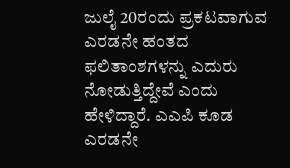ಜುಲೈ 20ರಂದು ಪ್ರಕಟವಾಗುವ ಎರಡನೇ ಹಂತದ ಫಲಿತಾಂಶಗಳನ್ನು ಎದುರು ನೋಡುತ್ತಿದ್ದೇವೆ ಎಂದು ಹೇಳಿದ್ದಾರೆ. ಎಎಪಿ ಕೂಡ ಎರಡನೇ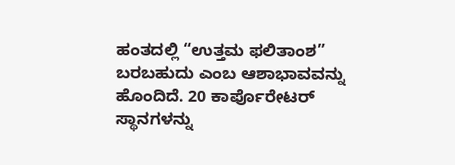ಹಂತದಲ್ಲಿ “ಉತ್ತಮ ಫಲಿತಾಂಶ” ಬರಬಹುದು ಎಂಬ ಆಶಾಭಾವವನ್ನು ಹೊಂದಿದೆ. 20 ಕಾರ್ಪೊರೇಟರ್ ಸ್ಥಾನಗಳನ್ನು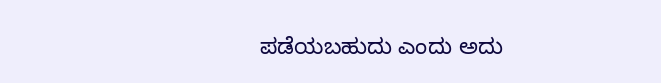ಪಡೆಯಬಹುದು ಎಂದು ಅದು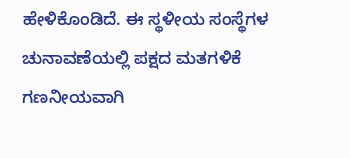ಹೇಳಿಕೊಂಡಿದೆ. ಈ ಸ್ಥಳೀಯ ಸಂಸ್ಥೆಗಳ ಚುನಾವಣೆಯಲ್ಲಿ ಪಕ್ಷದ ಮತಗಳಿಕೆ ಗಣನೀಯವಾಗಿ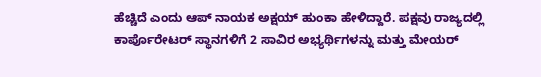ಹೆಚ್ಚಿದೆ ಎಂದು ಆಪ್ ನಾಯಕ ಅಕ್ಷಯ್ ಹುಂಕಾ ಹೇಳಿದ್ದಾರೆ. ಪಕ್ಷವು ರಾಜ್ಯದಲ್ಲಿ ಕಾರ್ಪೊರೇಟರ್ ಸ್ಥಾನಗಳಿಗೆ 2 ಸಾವಿರ ಅಭ್ಯರ್ಥಿಗಳನ್ನು ಮತ್ತು ಮೇಯರ್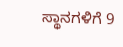ಸ್ಥಾನಗಳಿಗೆ 9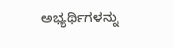ಅಭ್ಯರ್ಥಿಗಳನ್ನು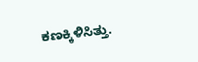ಕಣಕ್ಕಿಳಿಸಿತ್ತು.